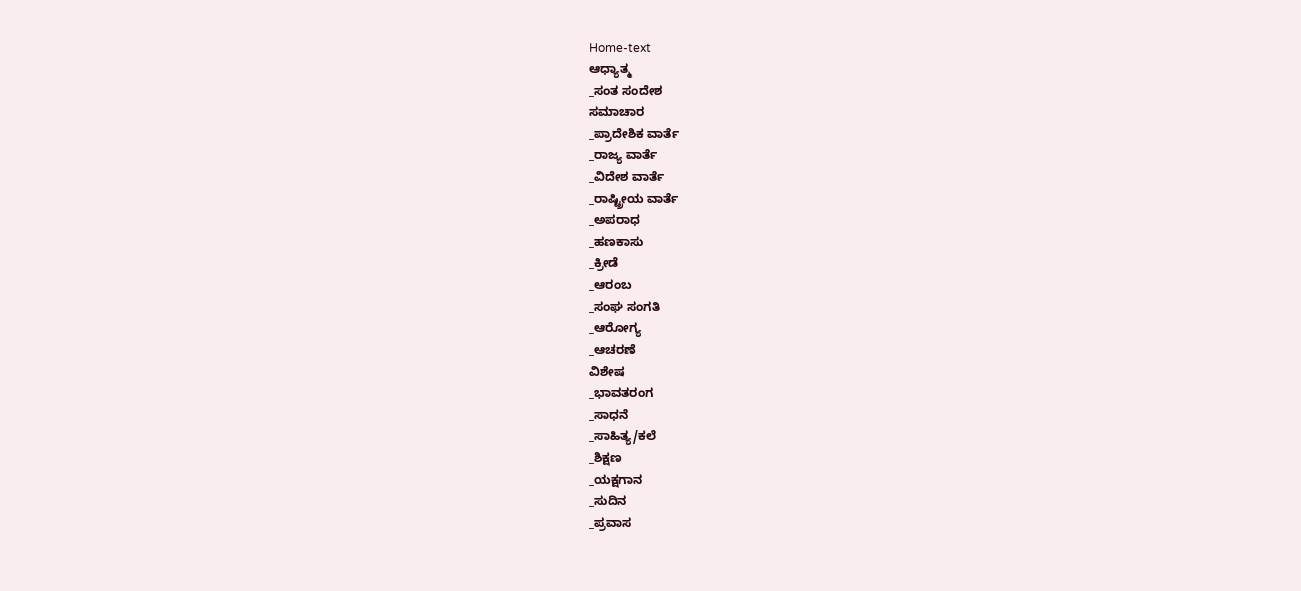Home-text
ಆಧ್ಯಾತ್ಮ
_ಸಂತ ಸಂದೇಶ
ಸಮಾಚಾರ
_ಪ್ರಾದೇಶಿಕ ವಾರ್ತೆ
_ರಾಜ್ಯ ವಾರ್ತೆ
_ವಿದೇಶ ವಾರ್ತೆ
_ರಾಷ್ಟ್ರೀಯ ವಾರ್ತೆ
_ಅಪರಾಧ
_ಹಣಕಾಸು
_ಕ್ರೀಡೆ
_ಆರಂಬ
_ಸಂಘ ಸಂಗತಿ
_ಆರೋಗ್ಯ
_ಆಚರಣೆ
ವಿಶೇಷ
_ಭಾವತರಂಗ
_ಸಾಧನೆ
_ಸಾಹಿತ್ಯ/ಕಲೆ
_ಶಿಕ್ಷಣ
_ಯಕ್ಷಗಾನ
_ಸುದಿನ
_ಪ್ರವಾಸ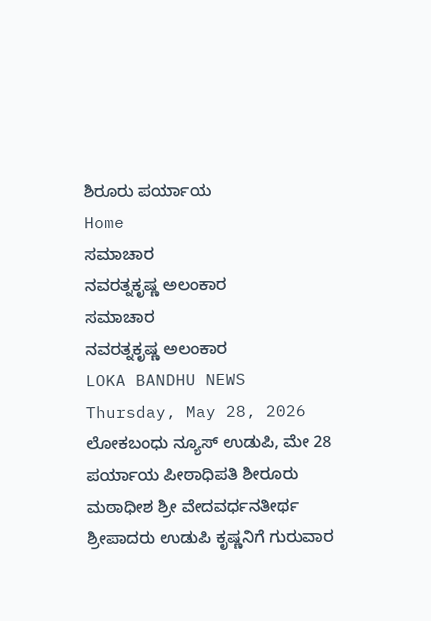ಶಿರೂರು ಪರ್ಯಾಯ
Home
ಸಮಾಚಾರ
ನವರತ್ನಕೃಷ್ಣ ಅಲಂಕಾರ
ಸಮಾಚಾರ
ನವರತ್ನಕೃಷ್ಣ ಅಲಂಕಾರ
LOKA BANDHU NEWS
Thursday, May 28, 2026
ಲೋಕಬಂಧು ನ್ಯೂಸ್ ಉಡುಪಿ, ಮೇ 28
ಪರ್ಯಾಯ ಪೀಠಾಧಿಪತಿ ಶೀರೂರು ಮಠಾಧೀಶ ಶ್ರೀ ವೇದವರ್ಧನತೀರ್ಥ ಶ್ರೀಪಾದರು ಉಡುಪಿ ಕೃಷ್ಣನಿಗೆ ಗುರುವಾರ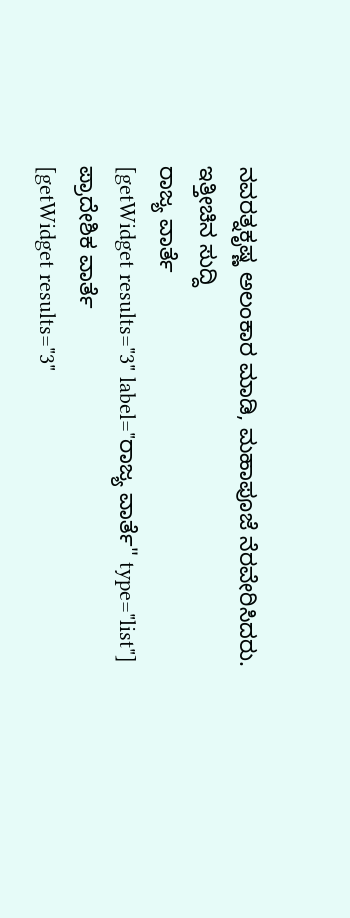ನವರತ್ನಕೃಷ್ಣ ಅಲಂಕಾರ ಮಾಡಿ, ಮಹಾಪೂಜೆ ನೆರವೇರಿಸಿದರು.
ಇತ್ತೀಚಿನ ಸುದ್ದಿ
ರಾಜ್ಯ ವಾರ್ತೆ
[getWidget results="3" label="ರಾಜ್ಯ ವಾರ್ತೆ" type="list"]
ಪ್ರಾದೇಶಿಕ ವಾರ್ತೆ
[getWidget results="3"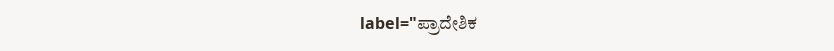label="ಪ್ರಾದೇಶಿಕ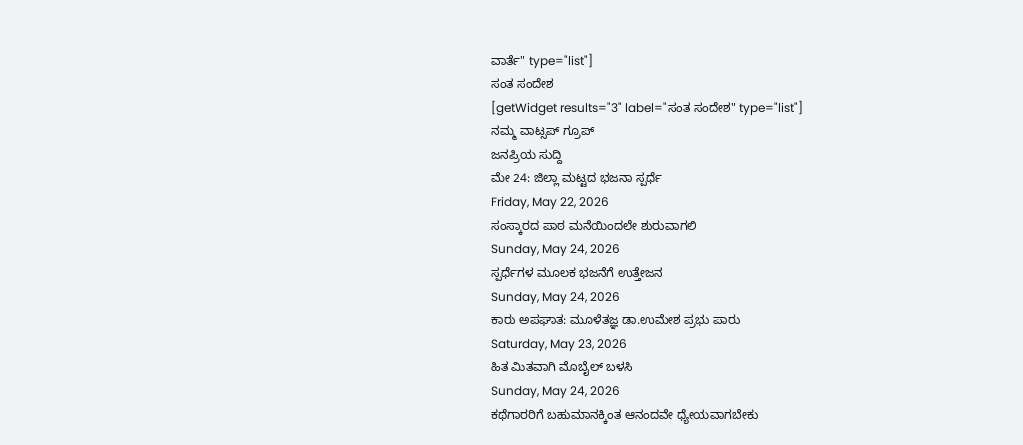ವಾರ್ತೆ" type="list"]
ಸಂತ ಸಂದೇಶ
[getWidget results="3" label="ಸಂತ ಸಂದೇಶ" type="list"]
ನಮ್ಮ ವಾಟ್ಸಪ್ ಗ್ರೂಪ್
ಜನಪ್ರಿಯ ಸುದ್ದಿ
ಮೇ 24: ಜಿಲ್ಲಾ ಮಟ್ಟದ ಭಜನಾ ಸ್ಪರ್ಧೆ
Friday, May 22, 2026
ಸಂಸ್ಕಾರದ ಪಾಠ ಮನೆಯಿಂದಲೇ ಶುರುವಾಗಲಿ
Sunday, May 24, 2026
ಸ್ಪರ್ಧೆಗಳ ಮೂಲಕ ಭಜನೆಗೆ ಉತ್ತೇಜನ
Sunday, May 24, 2026
ಕಾರು ಅಪಘಾತ: ಮೂಳೆತಜ್ಞ ಡಾ.ಉಮೇಶ ಪ್ರಭು ಪಾರು
Saturday, May 23, 2026
ಹಿತ ಮಿತವಾಗಿ ಮೊಬೈಲ್ ಬಳಸಿ
Sunday, May 24, 2026
ಕಥೆಗಾರರಿಗೆ ಬಹುಮಾನಕ್ಕಿಂತ ಆನಂದವೇ ಧ್ಯೇಯವಾಗಬೇಕು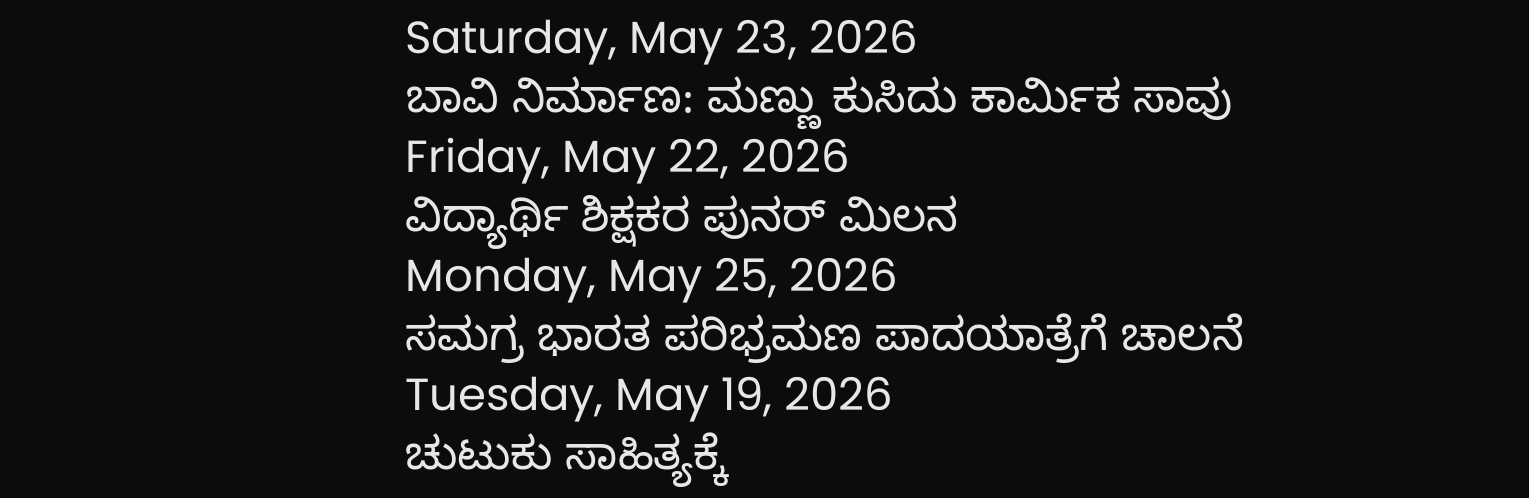Saturday, May 23, 2026
ಬಾವಿ ನಿರ್ಮಾಣ: ಮಣ್ಣು ಕುಸಿದು ಕಾರ್ಮಿಕ ಸಾವು
Friday, May 22, 2026
ವಿದ್ಯಾರ್ಥಿ ಶಿಕ್ಷಕರ ಪುನರ್ ಮಿಲನ
Monday, May 25, 2026
ಸಮಗ್ರ ಭಾರತ ಪರಿಭ್ರಮಣ ಪಾದಯಾತ್ರೆಗೆ ಚಾಲನೆ
Tuesday, May 19, 2026
ಚುಟುಕು ಸಾಹಿತ್ಯಕ್ಕೆ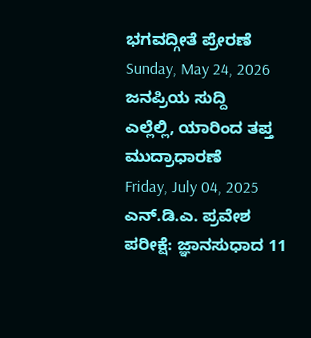ಭಗವದ್ಗೀತೆ ಪ್ರೇರಣೆ
Sunday, May 24, 2026
ಜನಪ್ರಿಯ ಸುದ್ದಿ
ಎಲ್ಲೆಲ್ಲಿ, ಯಾರಿಂದ ತಪ್ತ ಮುದ್ರಾಧಾರಣೆ
Friday, July 04, 2025
ಎನ್.ಡಿ.ಎ. ಪ್ರವೇಶ ಪರೀಕ್ಷೆ: ಜ್ಞಾನಸುಧಾದ 11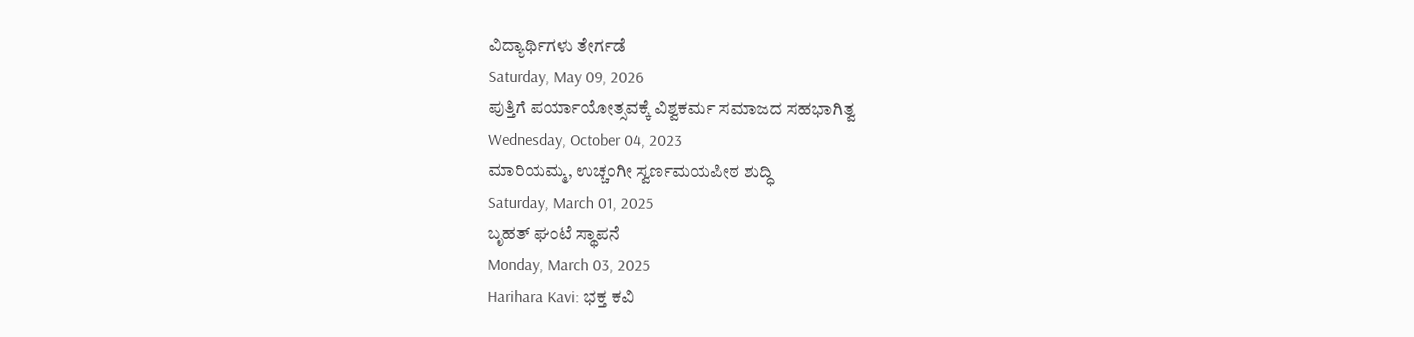ವಿದ್ಯಾರ್ಥಿಗಳು ತೇರ್ಗಡೆ
Saturday, May 09, 2026
ಪುತ್ತಿಗೆ ಪರ್ಯಾಯೋತ್ಸವಕ್ಕೆ ವಿಶ್ವಕರ್ಮ ಸಮಾಜದ ಸಹಭಾಗಿತ್ವ
Wednesday, October 04, 2023
ಮಾರಿಯಮ್ಮ, ಉಚ್ಚಂಗೀ ಸ್ವರ್ಣಮಯಪೀಠ ಶುದ್ಧಿ
Saturday, March 01, 2025
ಬೃಹತ್ ಘಂಟೆ ಸ್ಥಾಪನೆ
Monday, March 03, 2025
Harihara Kavi: ಭಕ್ತ ಕವಿ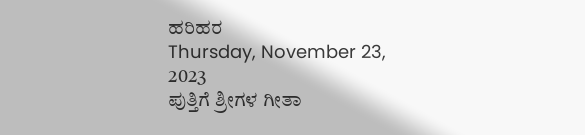ಹರಿಹರ
Thursday, November 23, 2023
ಪುತ್ತಿಗೆ ಶ್ರೀಗಳ ಗೀತಾ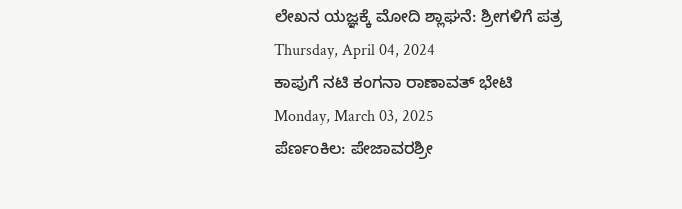ಲೇಖನ ಯಜ್ಞಕ್ಕೆ ಮೋದಿ ಶ್ಲಾಘನೆ: ಶ್ರೀಗಳಿಗೆ ಪತ್ರ
Thursday, April 04, 2024
ಕಾಪುಗೆ ನಟಿ ಕಂಗನಾ ರಾಣಾವತ್ ಭೇಟಿ
Monday, March 03, 2025
ಪೆರ್ಣಂಕಿಲ: ಪೇಜಾವರಶ್ರೀ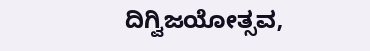ದಿಗ್ವಿಜಯೋತ್ಸವ,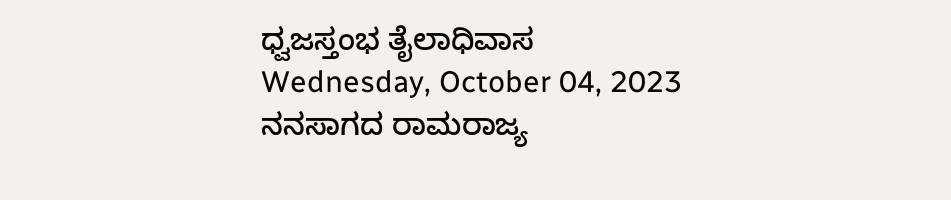ಧ್ವಜಸ್ತಂಭ ತೈಲಾಧಿವಾಸ
Wednesday, October 04, 2023
ನನಸಾಗದ ರಾಮರಾಜ್ಯ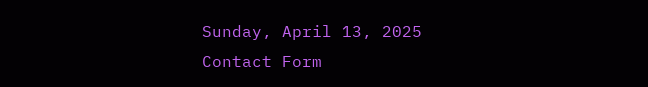Sunday, April 13, 2025
Contact Form